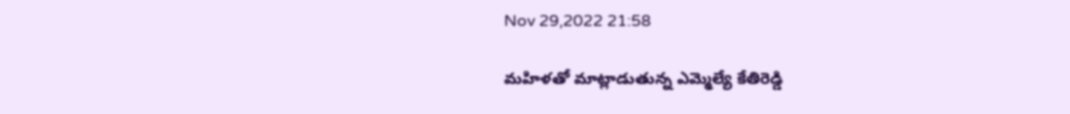Nov 29,2022 21:58

మహిళతో మాట్లాడుతున్న ఎమ్మెల్యే కేతిరెడ్డి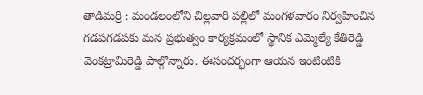తాడిమర్రి : మండలంలోని చిల్లవారి పల్లిలో మంగళవారం నిర్వహించిన గడపగడపకు మన ప్రభుత్వం కార్యక్రమంలో స్థానిక ఎమ్మెల్యే కేతిరెడ్డి వెంకట్రామిరెడ్డి పాల్గొన్నారు. ఈసందర్భంగా ఆయన ఇంటింటికి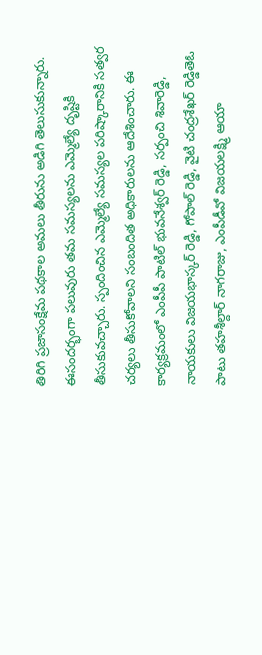తిరిగి ప్రజాసంక్షేమ పథకాల అమలు తీరును అడిగి తెలుసుకున్నారు. ఈసందర్భంగా పలువురు తమ సమస్యలను ఎమ్మెల్యే దృష్టికి తీసుకువచ్చారు. స్పందించిన ఎమ్మెల్యే సమస్యల పరిష్కారానికి సత్వర చర్యలు తీసుకోవాలని సంబందిత అధికారులను ఆదేశించారు. ఈ కార్యక్రమంలో ఎంపీపీ పాటిల్‌ భువనేశ్వర్‌ రెడ్డి, సర్పంచి శివారెడ్డి, నాయకులు విజయభాస్కర్‌ రెడ్డి, గోపాల్‌ రెడ్డి, వైటి చంద్రశేఖర్‌ రెడ్డితెఓ పాటు తహశీల్దార్‌ నాగరాజు, ఎంపీడీవో విజయలక్ష్మి ఆయా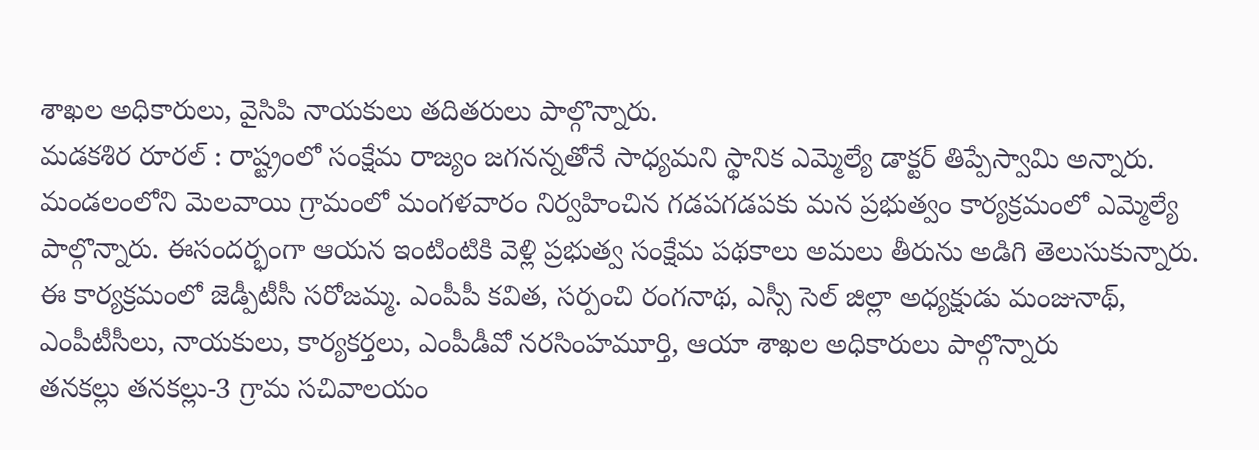శాఖల అధికారులు, వైసిపి నాయకులు తదితరులు పాల్గొన్నారు.
మడకశిర రూరల్‌ : రాష్ట్రంలో సంక్షేమ రాజ్యం జగనన్నతోనే సాధ్యమని స్థానిక ఎమ్మెల్యే డాక్టర్‌ తిప్పేస్వామి అన్నారు. మండలంలోని మెలవాయి గ్రామంలో మంగళవారం నిర్వహించిన గడపగడపకు మన ప్రభుత్వం కార్యక్రమంలో ఎమ్మెల్యే పాల్గొన్నారు. ఈసందర్భంగా ఆయన ఇంటింటికి వెళ్లి ప్రభుత్వ సంక్షేమ పథకాలు అమలు తీరును అడిగి తెలుసుకున్నారు. ఈ కార్యక్రమంలో జెడ్పీటీసీ సరోజమ్మ. ఎంపీపీ కవిత, సర్పంచి రంగనాథ, ఎస్సీ సెల్‌ జిల్లా అధ్యక్షుడు మంజునాథ్‌, ఎంపీటీసీలు, నాయకులు, కార్యకర్తలు, ఎంపీడీవో నరసింహమూర్తి, ఆయా శాఖల అధికారులు పాల్గొన్నారు
తనకల్లు తనకల్లు-3 గ్రామ సచివాలయం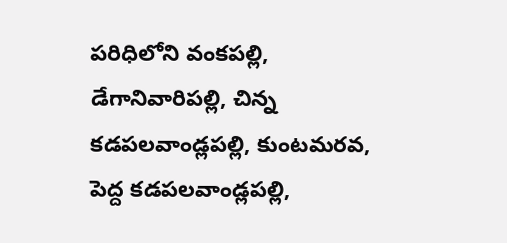పరిధిలోని వంకపల్లి, డేగానివారిపల్లి, చిన్న కడపలవాండ్లపల్లి, కుంటమరవ, పెద్ద కడపలవాండ్లపల్లి,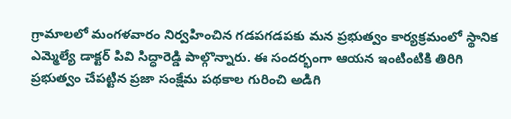గ్రామాలలో మంగళవారం నిర్వహించిన గడపగడపకు మన ప్రభుత్వం కార్యక్రమంలో స్థానిక ఎమ్మెల్యే డాక్టర్‌ పివి సిద్ధారెడ్డి పాల్గొన్నారు. ఈ సందర్భంగా ఆయన ఇంటింటికి తిరిగి ప్రభుత్వం చేపట్టిన ప్రజా సంక్షేమ పథకాల గురించి అడిగి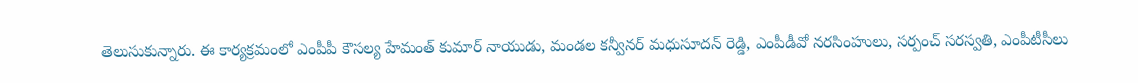తెలుసుకున్నారు. ఈ కార్యక్రమంలో ఎంపీపీ కౌసల్య హేమంత్‌ కుమార్‌ నాయుడు, మండల కన్వీనర్‌ మధుసూదన్‌ రెడ్డి, ఎంపీడీవో నరసింహులు, సర్పంచ్‌ సరస్వతి, ఎంపీటీసీలు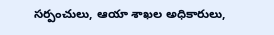సర్పంచులు, ఆయా శాఖల అధికారులు,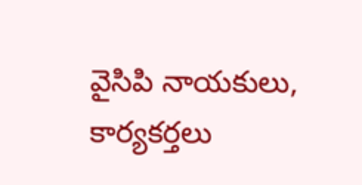వైసిపి నాయకులు, కార్యకర్తలు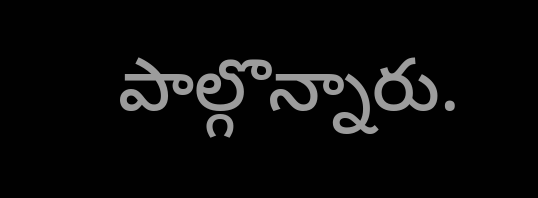పాల్గొన్నారు.